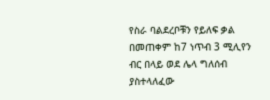የስራ ባልደረቦቹን የይለፍ ቃል በመጠቀም ከ7 ነጥብ 3 ሚሊየን ብር በላይ ወደ ሌላ ግለሰብ ያስተላለፈው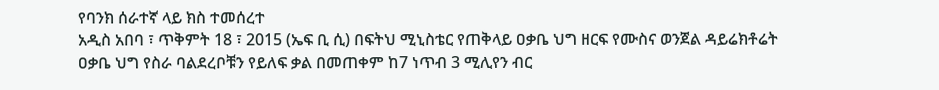የባንክ ሰራተኛ ላይ ክስ ተመሰረተ
አዲስ አበባ ፣ ጥቅምት 18 ፣ 2015 (ኤፍ ቢ ሲ) በፍትህ ሚኒስቴር የጠቅላይ ዐቃቤ ህግ ዘርፍ የሙስና ወንጀል ዳይሬክቶሬት ዐቃቤ ህግ የስራ ባልደረቦቹን የይለፍ ቃል በመጠቀም ከ7 ነጥብ 3 ሚሊየን ብር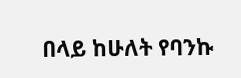በላይ ከሁለት የባንኩ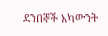ደንበኞች አካውንት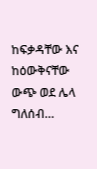ከፍቃዳቸው እና ከዕውቅናቸው ውጭ ወደ ሌላ ግለሰብ…